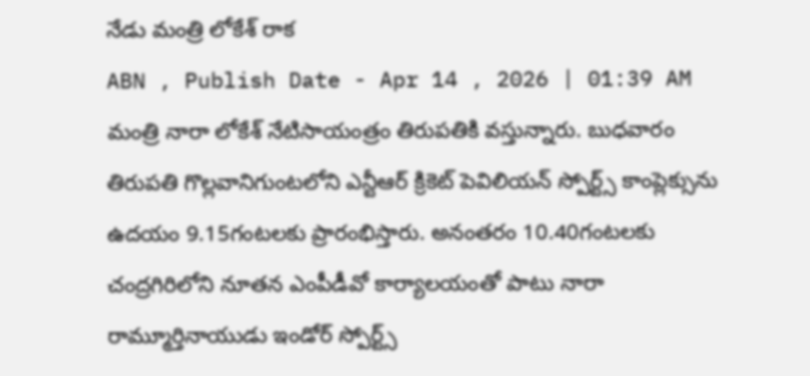నేడు మంత్రి లోకేశ్ రాక
ABN , Publish Date - Apr 14 , 2026 | 01:39 AM
మంత్రి నారా లోకేశ్ నేటిసాయంత్రం తిరుపతికి వస్తున్నారు. బుధవారం తిరుపతి గొల్లవానిగుంటలోని ఎన్టీఆర్ క్రికెట్ పెవిలియన్ స్పోర్ట్స్ కాంప్లెక్సును ఉదయం 9.15గంటలకు ప్రారంభిస్తారు. అనంతరం 10.40గంటలకు చంద్రగిరిలోని నూతన ఎంపీడీవో కార్యాలయంతో పాటు నారా రామ్మూర్తినాయుడు ఇండోర్ స్పోర్ట్స్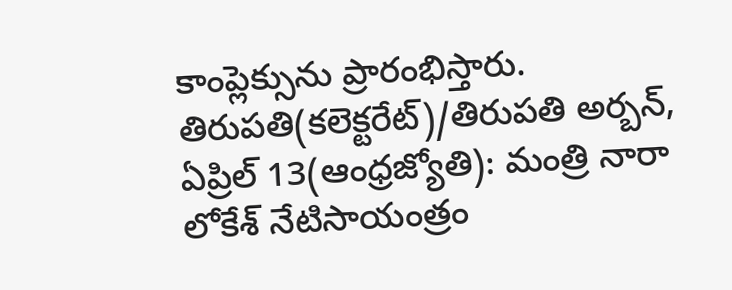కాంప్లెక్సును ప్రారంభిస్తారు.
తిరుపతి(కలెక్టరేట్)/తిరుపతి అర్బన్, ఏప్రిల్ 13(ఆంధ్రజ్యోతి): మంత్రి నారా లోకేశ్ నేటిసాయంత్రం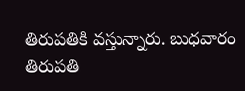తిరుపతికి వస్తున్నారు. బుధవారం తిరుపతి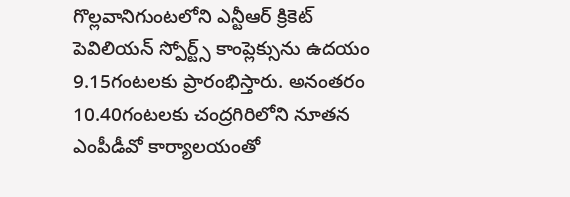గొల్లవానిగుంటలోని ఎన్టీఆర్ క్రికెట్ పెవిలియన్ స్పోర్ట్స్ కాంప్లెక్సును ఉదయం 9.15గంటలకు ప్రారంభిస్తారు. అనంతరం 10.40గంటలకు చంద్రగిరిలోని నూతన ఎంపీడీవో కార్యాలయంతో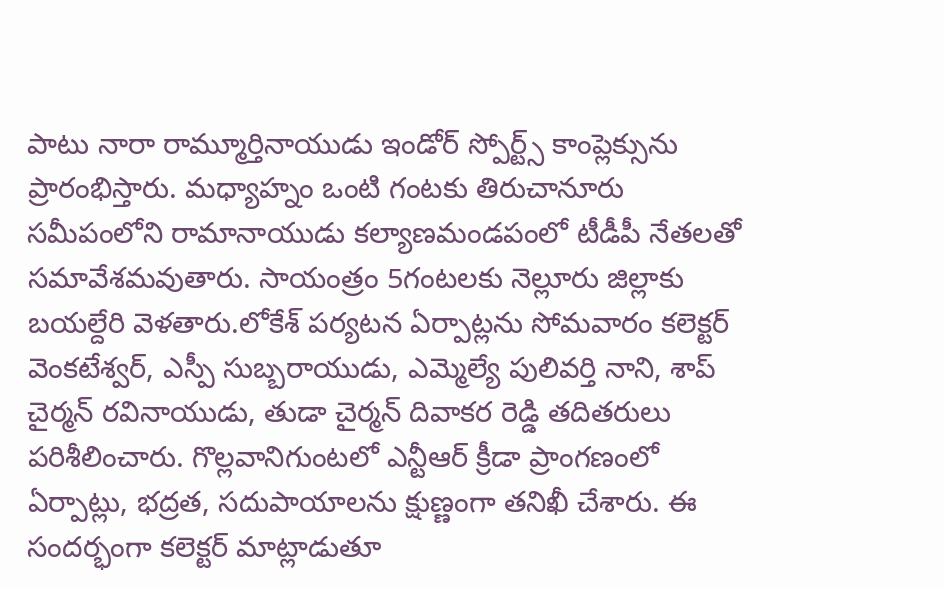పాటు నారా రామ్మూర్తినాయుడు ఇండోర్ స్పోర్ట్స్ కాంప్లెక్సును ప్రారంభిస్తారు. మధ్యాహ్నం ఒంటి గంటకు తిరుచానూరు సమీపంలోని రామానాయుడు కల్యాణమండపంలో టీడీపీ నేతలతో సమావేశమవుతారు. సాయంత్రం 5గంటలకు నెల్లూరు జిల్లాకు బయల్దేరి వెళతారు.లోకేశ్ పర్యటన ఏర్పాట్లను సోమవారం కలెక్టర్ వెంకటేశ్వర్, ఎస్పీ సుబ్బరాయుడు, ఎమ్మెల్యే పులివర్తి నాని, శాప్ చైర్మన్ రవినాయుడు, తుడా చైర్మన్ దివాకర రెడ్డి తదితరులు పరిశీలించారు. గొల్లవానిగుంటలో ఎన్టీఆర్ క్రీడా ప్రాంగణంలో ఏర్పాట్లు, భద్రత, సదుపాయాలను క్షుణ్ణంగా తనిఖీ చేశారు. ఈ సందర్భంగా కలెక్టర్ మాట్లాడుతూ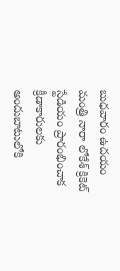బుధవారం ఉదయం మంత్రి నారా లోకేశ్ క్రికెట్ స్టేడియం ప్రారంభించాక క్రీడాకారులకు అందుబాటులోకి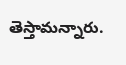తెస్తామన్నారు.